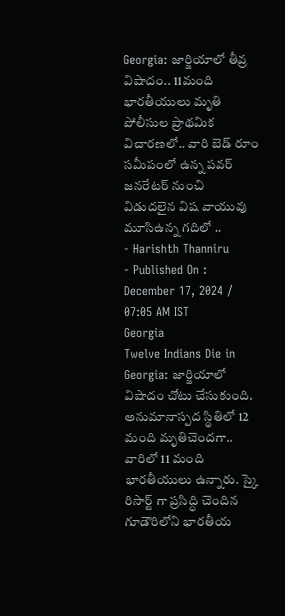Georgia: జార్జియాలో తీవ్ర విషాదం.. 11మంది భారతీయులు మృతి
పోలీసుల ప్రాథమిక విచారణలో.. వారి బెడ్ రూం సమీపంలో ఉన్న పవర్ జనరేటర్ నుంచి విడుదలైన విష వాయువు మూసిఉన్న గదిలో ..
- Harishth Thanniru
- Published On : December 17, 2024 / 07:05 AM IST
Georgia
Twelve Indians Die in Georgia: జార్జియాలో విషాదం చోటు చేసుకుంది. అనుమానాస్పద స్థితిలో 12 మంది మృతిచెందగా.. వారిలో 11 మంది భారతీయులు ఉన్నారు. స్కై రిసార్ట్ గా ప్రసిద్ధి చెందిన గూడౌరిలోని భారతీయ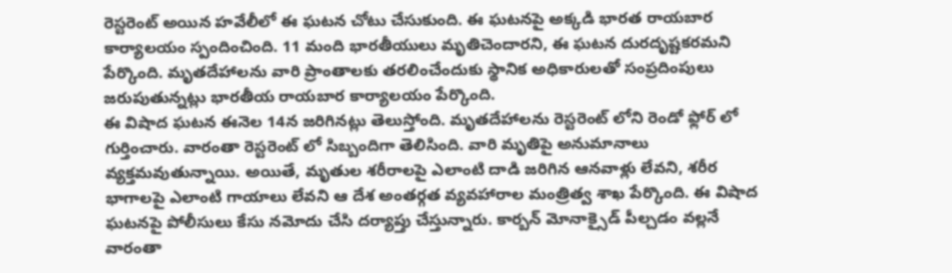రెస్టరెంట్ అయిన హవేలీలో ఈ ఘటన చోటు చేసుకుంది. ఈ ఘటనపై అక్కడి భారత రాయబార కార్యాలయం స్పందించింది. 11 మంది భారతీయులు మృతిచెందారని, ఈ ఘటన దురదృష్టకరమని పేర్కొంది. మృతదేహాలను వారి ప్రాంతాలకు తరలించేందుకు స్థానిక అధికారులతో సంప్రదింపులు జరుపుతున్నట్లు భారతీయ రాయబార కార్యాలయం పేర్కొంది.
ఈ విషాద ఘటన ఈనెల 14న జరిగినట్లు తెలుస్తోంది. మృతదేహాలను రెస్టరెంట్ లోని రెండో ఫ్లోర్ లో గుర్తించారు. వారంతా రెస్టరెంట్ లో సిబ్బందిగా తెలిసింది. వారి మృతిపై అనుమానాలు వ్యక్తమవుతున్నాయి. అయితే, మృతుల శరీరాలపై ఎలాంటి దాడి జరిగిన ఆనవాళ్లు లేవని, శరీర భాగాలపై ఎలాంటి గాయాలు లేవని ఆ దేశ అంతర్గత వ్యవహారాల మంత్రిత్వ శాఖ పేర్కొంది. ఈ విషాద ఘటనపై పోలీసులు కేసు నమోదు చేసి దర్యాప్తు చేస్తున్నారు. కార్బన్ మోనాక్సైడ్ పీల్చడం వల్లనే వారంతా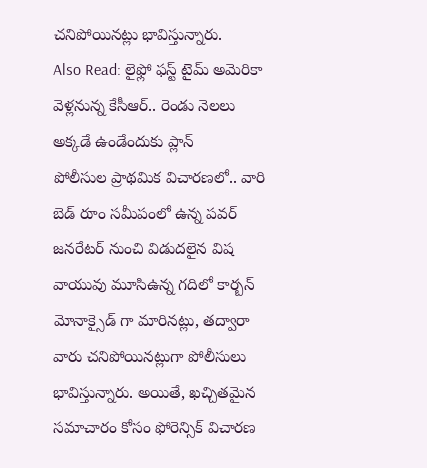చనిపోయినట్లు భావిస్తున్నారు.
Also Read: లైఫ్లో ఫస్ట్ టైమ్ అమెరికా వెళ్లనున్న కేసీఆర్.. రెండు నెలలు అక్కడే ఉండేందుకు ప్లాన్
పోలీసుల ప్రాథమిక విచారణలో.. వారి బెడ్ రూం సమీపంలో ఉన్న పవర్ జనరేటర్ నుంచి విడుదలైన విష వాయువు మూసిఉన్న గదిలో కార్బన్ మోనాక్సైడ్ గా మారినట్లు, తద్వారా వారు చనిపోయినట్లుగా పోలీసులు భావిస్తున్నారు. అయితే, ఖచ్చితమైన సమాచారం కోసం ఫోరెన్సిక్ విచారణ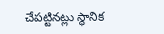చేపట్టినట్లు స్థానిక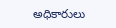అధికారులు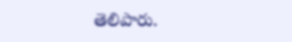తెలిపారు.